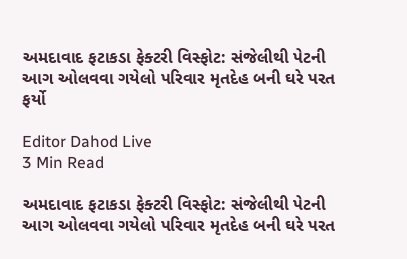અમદાવાદ ફટાકડા ફેક્ટરી વિસ્ફોટ: સંજેલીથી પેટની આગ ઓલવવા ગયેલો પરિવાર મૃતદેહ બની ઘરે પરત ફર્યો

Editor Dahod Live
3 Min Read

અમદાવાદ ફટાકડા ફેક્ટરી વિસ્ફોટ: સંજેલીથી પેટની આગ ઓલવવા ગયેલો પરિવાર મૃતદેહ બની ઘરે પરત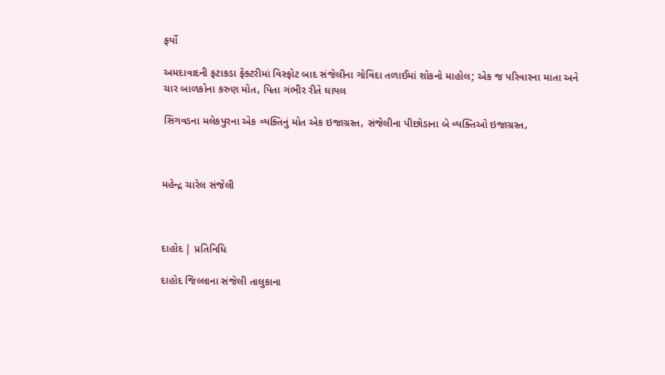ફર્યો

અમદાવાદની ફટાકડા ફેક્ટરીમાં વિસ્ફોટ બાદ સંજેલીના ગોવિંદા તળાઈમાં શોકનો માહોલ; એક જ પરિવારના માતા અને ચાર બાળકોના કરુણ મોત, પિતા ગંભીર રીતે ઘાયલ

સિંગવડના મલેકપુરના એક વ્યક્તિનું મોત એક ઇજાગ્રસ્ત, સંજેલીના પીછોડાના બે વ્યક્તિઓ ઇજાગ્રસ્ત,



મહેન્દ્ર ચારેલ સંજેલી



દાહોદ | પ્રતિનિધિ

દાહોદ જિલ્લાના સંજેલી તાલુકાના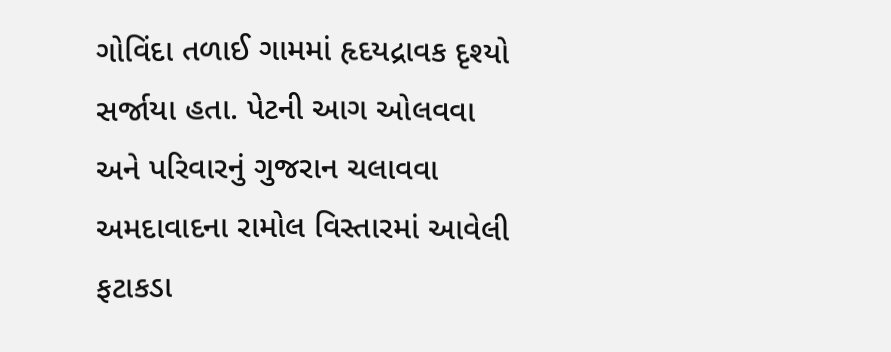ગોવિંદા તળાઈ ગામમાં હૃદયદ્રાવક દૃશ્યો સર્જાયા હતા. પેટની આગ ઓલવવા અને પરિવારનું ગુજરાન ચલાવવા અમદાવાદના રામોલ વિસ્તારમાં આવેલી ફટાકડા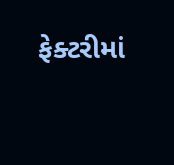ફેક્ટરીમાં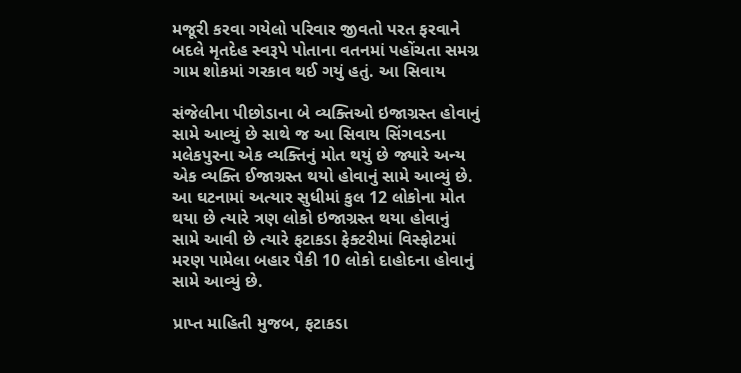મજૂરી કરવા ગયેલો પરિવાર જીવતો પરત ફરવાને બદલે મૃતદેહ સ્વરૂપે પોતાના વતનમાં પહોંચતા સમગ્ર ગામ શોકમાં ગરકાવ થઈ ગયું હતું. આ સિવાય

સંજેલીના પીછોડાના બે વ્યક્તિઓ ઇજાગ્રસ્ત હોવાનું સામે આવ્યું છે સાથે જ આ સિવાય સિંગવડના મલેકપુરના એક વ્યક્તિનું મોત થયું છે જ્યારે અન્ય એક વ્યક્તિ ઈજાગ્રસ્ત થયો હોવાનું સામે આવ્યું છે. આ ઘટનામાં અત્યાર સુધીમાં કુલ 12 લોકોના મોત થયા છે ત્યારે ત્રણ લોકો ઇજાગ્રસ્ત થયા હોવાનું સામે આવી છે ત્યારે ફટાકડા ફેક્ટરીમાં વિસ્ફોટમાં મરણ પામેલા બહાર પૈકી 10 લોકો દાહોદના હોવાનું સામે આવ્યું છે.

પ્રાપ્ત માહિતી મુજબ, ફટાકડા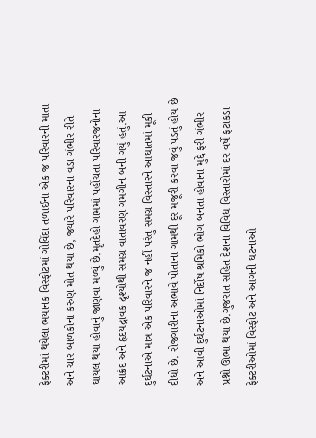ફેક્ટરીમાં થયેલા ભયાનક વિસ્ફોટમાં ગોવિંદા તળાઈના એક જ પરિવારની માતા અને ચાર બાળકોના કરુણ મોત થયા છે, જ્યારે પરિવારના વડા ગંભીર રીતે ઘાયલ થયા હોવાનું જાણવા મળ્યું છે.મૃતદેહો ગામમાં પહોંચતા પરિવારજનોના આક્રંદ અને હૃદયદ્રાવક દૃશ્યોથી સમગ્ર વાતાવરણ ગમગીન બની ગયું હતું.આ દુર્ઘટનાએ માત્ર એક પરિવારને જ નહીં પરંતુ સમગ્ર વિસ્તારને આઘાતમાં મૂકી દીધો છે. રોજગારીના અભાવે પોતાના ગામથી દૂર મજૂરી કરવા જવું પડતું હોય છે અને આવી દુર્ઘટનાઓમાં નિર્દોષ શ્રમિકો ભોગ બનતા હોવાના મુદ્દે ફરી ગંભીર પ્રશ્નો ઊભા થયા છે.ગુજરાત સહિત દેશના વિવિધ વિસ્તારોમાં દર વર્ષે ફટાકડા ફેક્ટરીઓમાં વિસ્ફોટ અને આગની ઘટનાઓ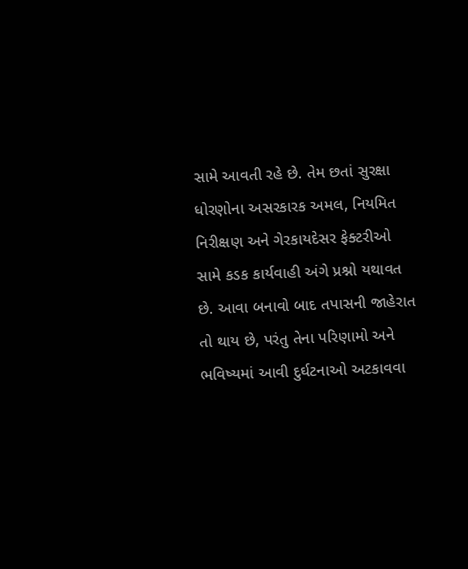સામે આવતી રહે છે. તેમ છતાં સુરક્ષા ધોરણોના અસરકારક અમલ, નિયમિત નિરીક્ષણ અને ગેરકાયદેસર ફેક્ટરીઓ સામે કડક કાર્યવાહી અંગે પ્રશ્નો યથાવત છે. આવા બનાવો બાદ તપાસની જાહેરાત તો થાય છે, પરંતુ તેના પરિણામો અને ભવિષ્યમાં આવી દુર્ઘટનાઓ અટકાવવા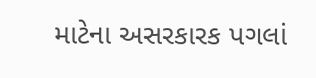માટેના અસરકારક પગલાં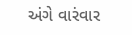અંગે વારંવાર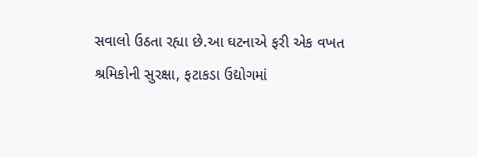સવાલો ઉઠતા રહ્યા છે.આ ઘટનાએ ફરી એક વખત શ્રમિકોની સુરક્ષા, ફટાકડા ઉદ્યોગમાં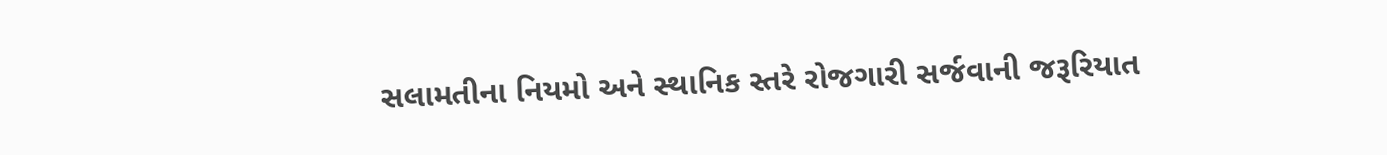સલામતીના નિયમો અને સ્થાનિક સ્તરે રોજગારી સર્જવાની જરૂરિયાત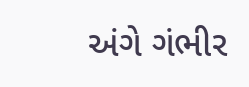અંગે ગંભીર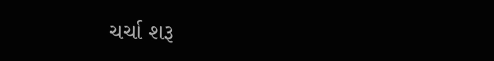ચર્ચા શરૂ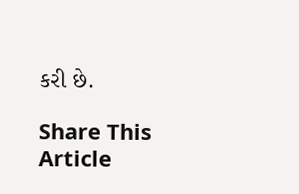કરી છે.

Share This Article